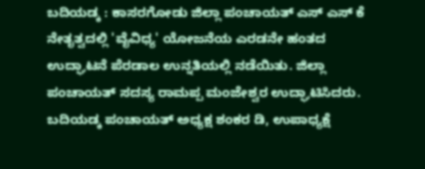ಬದಿಯಡ್ಕ : ಕಾಸರಗೋಡು ಜಿಲ್ಲಾ ಪಂಚಾಯತ್ ಎಸ್ ಎಸ್ ಕೆ ನೇತೃತ್ವದಲ್ಲಿ 'ವೈವಿಧ್ಯ' ಯೋಜನೆಯ ಎರಡನೇ ಹಂತದ ಉದ್ಘಾಟನೆ ಪೆರಡಾಲ ಉನ್ನತಿಯಲ್ಲಿ ನಡೆಯಿತು. ಜಿಲ್ಲಾ ಪಂಚಾಯತ್ ಸದಸ್ಯ ರಾಮಪ್ಪ ಮಂಜೇಶ್ವರ ಉದ್ಘಾಟಿಸಿದರು. ಬದಿಯಡ್ಕ ಪಂಚಾಯತ್ ಅಧ್ಯಕ್ಷ ಶಂಕರ ಡಿ, ಉಪಾಧ್ಯಕ್ಷೆ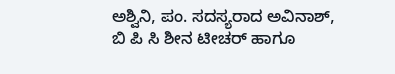ಅಶ್ವಿನಿ, ಪಂ. ಸದಸ್ಯರಾದ ಅವಿನಾಶ್, ಬಿ ಪಿ ಸಿ ಶೀನ ಟೀಚರ್ ಹಾಗೂ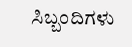ಸಿಬ್ಬಂದಿಗಳು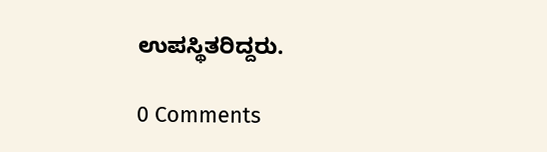ಉಪಸ್ಥಿತರಿದ್ದರು.

0 Comments